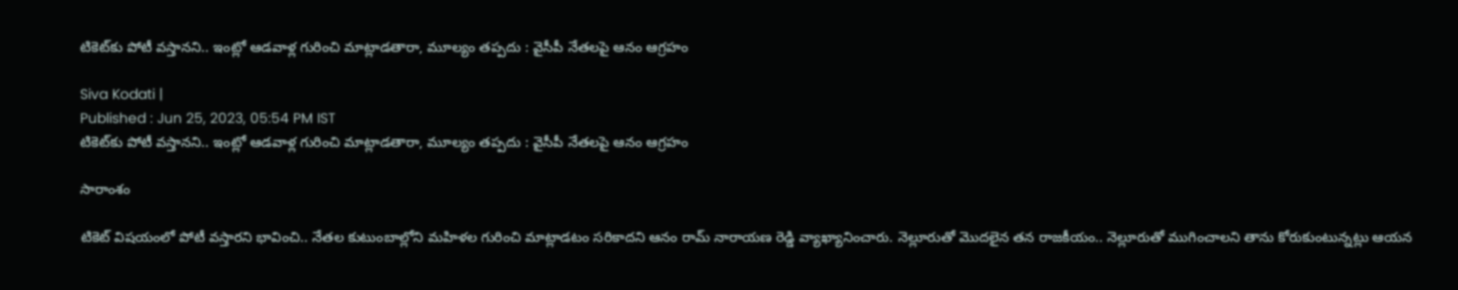టికెట్‌కు పోటీ వస్తానని.. ఇంట్లో ఆడవాళ్ల గురించి మాట్లాడతారా, మూల్యం తప్పదు : వైసీపీ నేతలపై ఆనం ఆగ్రహం

Siva Kodati |
Published : Jun 25, 2023, 05:54 PM IST
టికెట్‌కు పోటీ వస్తానని.. ఇంట్లో ఆడవాళ్ల గురించి మాట్లాడతారా, మూల్యం తప్పదు : వైసీపీ నేతలపై ఆనం ఆగ్రహం

సారాంశం

టికెట్ విషయంలో పోటీ వస్తారని భావించి.. నేతల కుటుంబాల్లోని మహిళల గురించి మాట్లాడటం సరికాదని ఆనం రామ్ నారాయణ రెడ్డి వ్యాఖ్యానించారు. నెల్లూరుతో మొదలైన తన రాజకీయం.. నెల్లూరుతో ముగించాలని తాను కోరుకుంటున్నట్లు ఆయన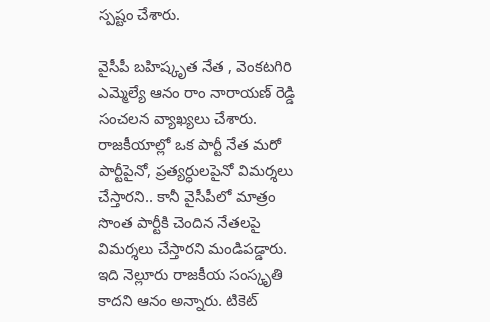స్పష్టం చేశారు.

వైసీపీ బహిష్కృత నేత , వెంకటగిరి ఎమ్మెల్యే ఆనం రాం నారాయణ్ రెడ్డి సంచలన వ్యాఖ్యలు చేశారు. రాజకీయాల్లో ఒక పార్టీ నేత మరో పార్టీపైనో, ప్రత్యర్ధులపైనో విమర్శలు చేస్తారని.. కానీ వైసీపీలో మాత్రం సొంత పార్టీకి చెందిన నేతలపై విమర్శలు చేస్తారని మండిపడ్డారు. ఇది నెల్లూరు రాజకీయ సంస్కృతి కాదని ఆనం అన్నారు. టికెట్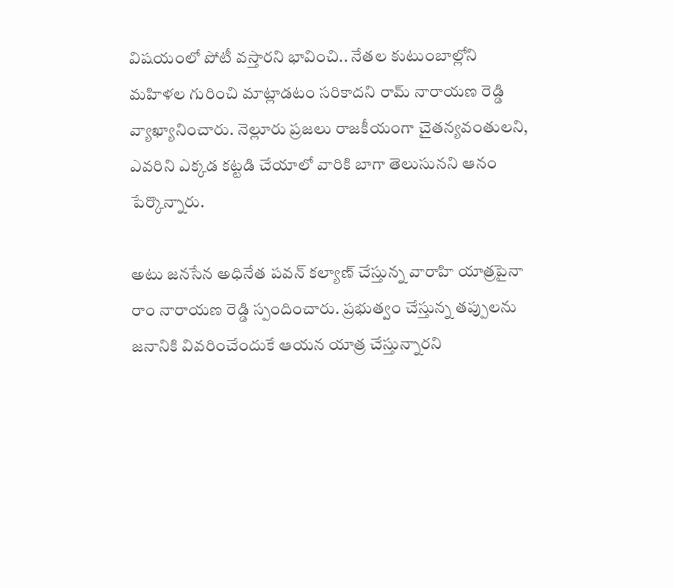విషయంలో పోటీ వస్తారని భావించి.. నేతల కుటుంబాల్లోని మహిళల గురించి మాట్లాడటం సరికాదని రామ్ నారాయణ రెడ్డి వ్యాఖ్యానించారు. నెల్లూరు ప్రజలు రాజకీయంగా చైతన్యవంతులని, ఎవరిని ఎక్కడ కట్టడి చేయాలో వారికి బాగా తెలుసునని ఆనం పేర్కొన్నారు.

అటు జనసేన అధినేత పవన్ కల్యాణ్ చేస్తున్న వారాహి యాత్రపైనా రాం నారాయణ రెడ్డి స్పందించారు. ప్రభుత్వం చేస్తున్న తప్పులను జనానికి వివరించేందుకే ఆయన యాత్ర చేస్తున్నారని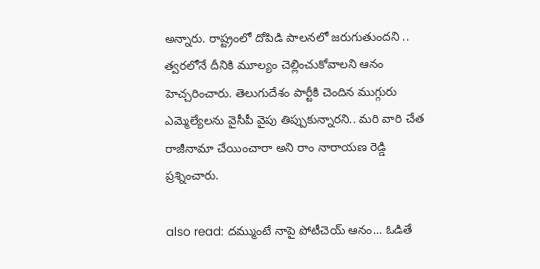అన్నారు. రాష్ట్రంలో దోపిడి పాలనలో జరుగుతుందని .. త్వరలోనే దీనికి మూల్యం చెల్లించుకోవాలని ఆనం హెచ్చరించారు. తెలుగుదేశం పార్టీకి చెందిన ముగ్గురు ఎమ్మెల్యేలను వైసీపీ వైపు తిప్పుకున్నారని.. మరి వారి చేత రాజీనామా చేయించారా అని రాం నారాయణ రెడ్డి ప్రశ్నించారు.

also read: దమ్ముంటే నాపై పోటీచెయ్ ఆనం... ఓడితే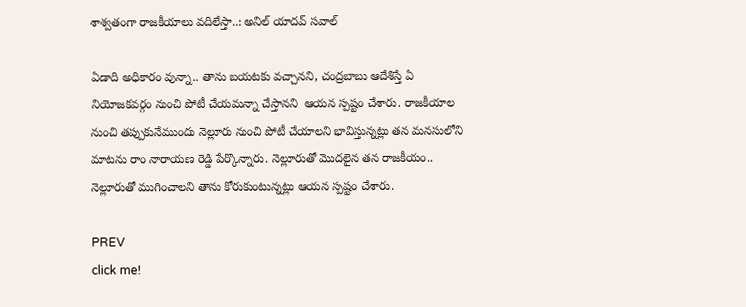శాశ్వతంగా రాజకీయాలు వదిలేస్తా..: అనిల్ యాదవ్ సవాల్

ఏడాది అధికారం వున్నా.. తాను బయటకు వచ్చానని, చంద్రబాబు ఆదేశిస్తే ఏ నియోజకవర్గం నుంచి పోటీ చేయమన్నా చేస్తానని  ఆయన స్పష్టం చేశారు. రాజకీయాల నుంచి తప్పుకునేముందు నెల్లూరు నుంచి పోటీ చేయాలని భావిస్తున్నట్లు తన మనసులోని మాటను రాం నారాయణ రెడ్డి పేర్కొన్నారు. నెల్లూరుతో మొదలైన తన రాజకీయం.. నెల్లూరుతో ముగించాలని తాను కోరుకుంటున్నట్లు ఆయన స్పష్టం చేశారు.

PREV
click me!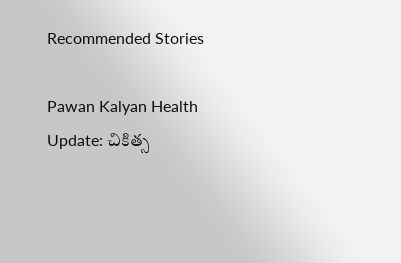Recommended Stories

Pawan Kalyan Health Update: చికిత్స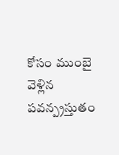కోసం ముంబై వెళ్లిన పవన్ప్రస్తుతం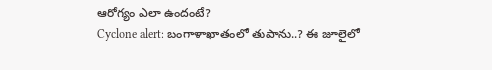ఆరోగ్యం ఎలా ఉందంటే?
Cyclone alert: బంగాళాఖాతంలో తుపాను..? ఈ జూలైలో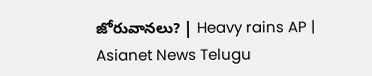జోరువానలు? | Heavy rains AP | Asianet News Telugu